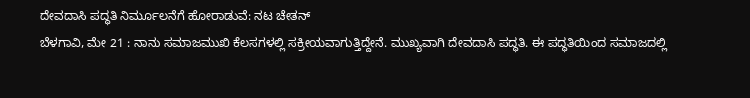ದೇವದಾಸಿ ಪದ್ಧತಿ ನಿರ್ಮೂಲನೆಗೆ ಹೋರಾಡುವೆ: ನಟ ಚೇತನ್
ಬೆಳಗಾವಿ, ಮೇ 21 : ನಾನು ಸಮಾಜಮುಖಿ ಕೆಲಸಗಳಲ್ಲಿ ಸಕ್ರೀಯವಾಗುತ್ತಿದ್ದೇನೆ. ಮುಖ್ಯವಾಗಿ ದೇವದಾಸಿ ಪದ್ಧತಿ. ಈ ಪದ್ಧತಿಯಿಂದ ಸಮಾಜದಲ್ಲಿ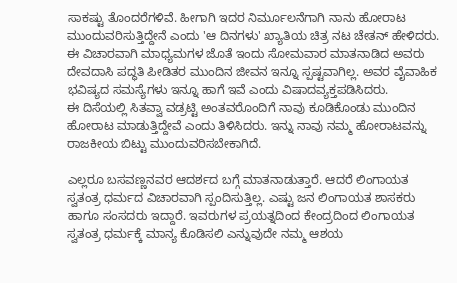ಸಾಕಷ್ಟು ತೊಂದರೆಗಳಿವೆ. ಹೀಗಾಗಿ ಇದರ ನಿರ್ಮೂಲನೆಗಾಗಿ ನಾನು ಹೋರಾಟ ಮುಂದುವರಿಸುತ್ತಿದ್ದೇನೆ ಎಂದು 'ಆ ದಿನಗಳು' ಖ್ಯಾತಿಯ ಚಿತ್ರ ನಟ ಚೇತನ್ ಹೇಳಿದರು.
ಈ ವಿಚಾರವಾಗಿ ಮಾಧ್ಯಮಗಳ ಜೊತೆ ಇಂದು ಸೋಮವಾರ ಮಾತನಾಡಿದ ಅವರು ದೇವದಾಸಿ ಪದ್ಧತಿ ಪೀಡಿತರ ಮುಂದಿನ ಜೀವನ ಇನ್ನೂ ಸ್ಪಷ್ಟವಾಗಿಲ್ಲ. ಅವರ ವೈವಾಹಿಕ ಭವಿಷ್ಯದ ಸಮಸ್ಯೆಗಳು ಇನ್ನೂ ಹಾಗೆ ಇವೆ ಎಂದು ವಿಷಾದವ್ಯಕ್ತಪಡಿಸಿದರು.
ಈ ದಿಸೆಯಲ್ಲಿ ಸಿತವ್ವಾ ವಡ್ರಟ್ಟಿ ಅಂತವರೊಂದಿಗೆ ನಾವು ಕೂಡಿಕೊಂಡು ಮುಂದಿನ ಹೋರಾಟ ಮಾಡುತ್ತಿದ್ದೇವೆ ಎಂದು ತಿಳಿಸಿದರು. ಇನ್ನು ನಾವು ನಮ್ಮ ಹೋರಾಟವನ್ನು ರಾಜಕೀಯ ಬಿಟ್ಟು ಮುಂದುವರಿಸಬೇಕಾಗಿದೆ.

ಎಲ್ಲರೂ ಬಸವಣ್ಣನವರ ಆದರ್ಶದ ಬಗ್ಗೆ ಮಾತನಾಡುತ್ತಾರೆ. ಆದರೆ ಲಿಂಗಾಯತ ಸ್ವತಂತ್ರ ಧರ್ಮದ ವಿಚಾರವಾಗಿ ಸ್ಪಂದಿಸುತ್ತಿಲ್ಲ. ಎಷ್ಟು ಜನ ಲಿಂಗಾಯತ ಶಾಸಕರು ಹಾಗೂ ಸಂಸದರು ಇದ್ದಾರೆ. ಇವರುಗಳ ಪ್ರಯತ್ನದಿಂದ ಕೇಂದ್ರದಿಂದ ಲಿಂಗಾಯತ ಸ್ವತಂತ್ರ ಧರ್ಮಕ್ಕೆ ಮಾನ್ಯ ಕೊಡಿಸಲಿ ಎನ್ನುವುದೇ ನಮ್ಮ ಆಶಯ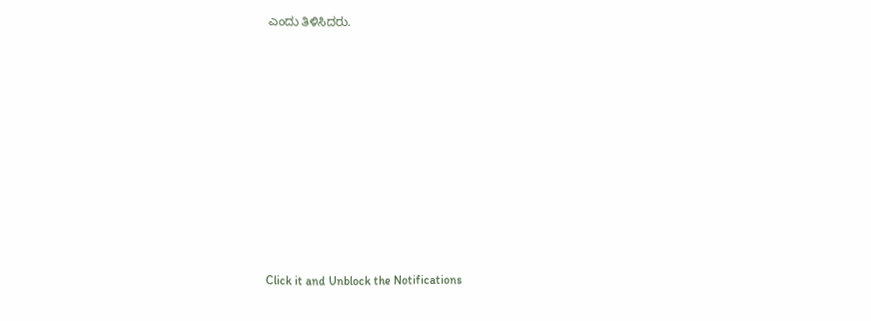ಎಂದು ತಿಳಿಸಿದರು.











Click it and Unblock the Notifications